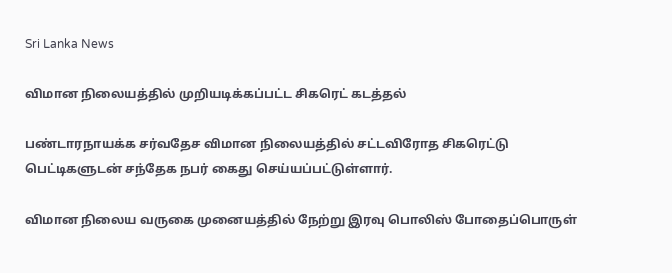Sri Lanka News

விமான நிலையத்தில் முறியடிக்கப்பட்ட சிகரெட் கடத்தல்

பண்டாரநாயக்க சர்வதேச விமான நிலையத்தில் சட்டவிரோத சிகரெட்டு பெட்டிகளுடன் சந்தேக நபர் கைது செய்யப்பட்டுள்ளார்.

விமான நிலைய வருகை முனையத்தில் நேற்று இரவு பொலிஸ் போதைப்பொருள்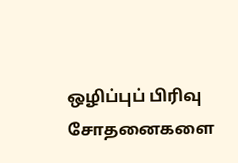ஒழிப்புப் பிரிவு சோதனைகளை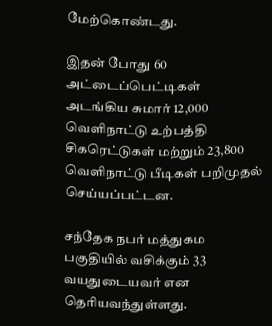மேற்கொண்டது.

இதன் போது 60 அட்டைப்பெட்டிகள் அடங்கிய சுமார் 12,000 வெளிநாட்டு உற்பத்தி சிகரெட்டுகள் மற்றும் 23,800 வெளிநாட்டு பீடிகள் பறிமுதல் செய்யப்பட்டன.

சந்தேக நபர் மத்துகம பகுதியில் வசிக்கும் 33 வயதுடையவர் என தெரியவந்துள்ளது.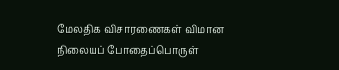மேலதிக விசாரணைகள் விமான நிலையப் போதைப்பொருள்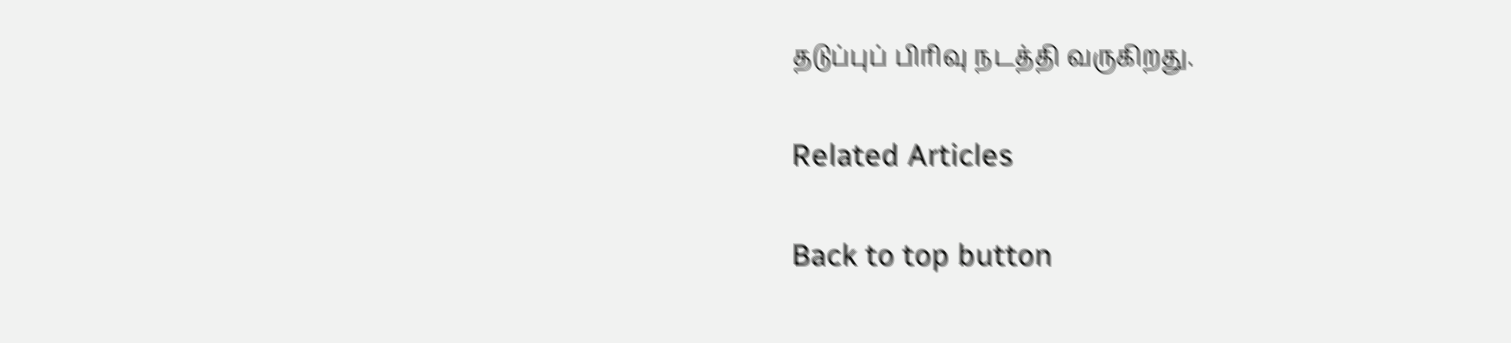தடுப்புப் பிரிவு நடத்தி வருகிறது.

Related Articles

Back to top button